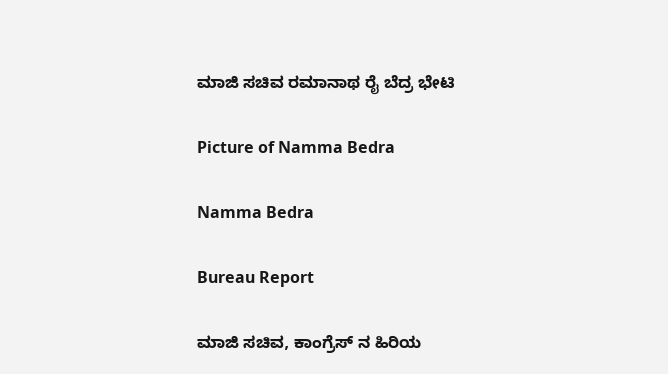ಮಾಜಿ ಸಚಿವ ರಮಾನಾಥ ರೈ ಬೆದ್ರ ಭೇಟಿ

Picture of Namma Bedra

Namma Bedra

Bureau Report

ಮಾಜಿ ಸಚಿವ, ಕಾಂಗ್ರೆಸ್ ನ ಹಿರಿಯ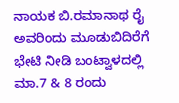ನಾಯಕ ಬಿ.ರಮಾನಾಥ ರೈ ಅವರಿಂದು ಮೂಡುಬಿದಿರೆಗೆ ಭೇಟಿ ನೀಡಿ ಬಂಟ್ವಾಳದಲ್ಲಿ ಮಾ.7 & 8 ರಂದು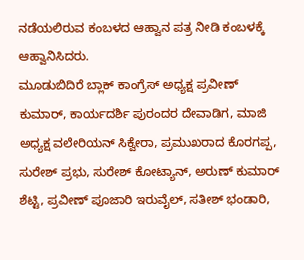ನಡೆಯಲಿರುವ ಕಂಬಳದ ಆಹ್ವಾನ ಪತ್ರ ನೀಡಿ ಕಂಬಳಕ್ಕೆ ಆಹ್ವಾನಿಸಿದರು.
ಮೂಡುಬಿದಿರೆ ಬ್ಲಾಕ್ ಕಾಂಗ್ರೆಸ್ ಅಧ್ಯಕ್ಷ ಪ್ರವೀಣ್ ಕುಮಾರ್, ಕಾರ್ಯದರ್ಶಿ ಪುರಂದರ ದೇವಾಡಿಗ, ಮಾಜಿ ಅಧ್ಯಕ್ಷ ವಲೇರಿಯನ್ ಸಿಕ್ವೇರಾ, ಪ್ರಮುಖರಾದ ಕೊರಗಪ್ಪ, ಸುರೇಶ್ ಪ್ರಭು, ಸುರೇಶ್ ಕೋಟ್ಯಾನ್, ಅರುಣ್ ಕುಮಾರ್ ಶೆಟ್ಟಿ, ಪ್ರವೀಣ್ ಪೂಜಾರಿ ಇರುವೈಲ್, ಸತೀಶ್ ಭಂಡಾರಿ,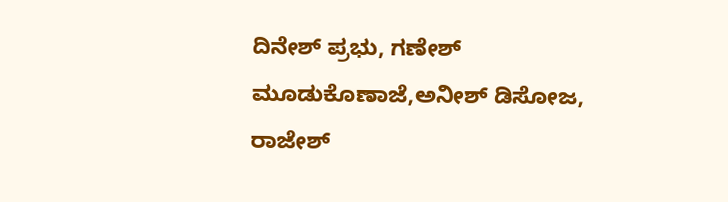ದಿನೇಶ್ ಪ್ರಭು, ಗಣೇಶ್ ಮೂಡುಕೊಣಾಜೆ,ಅನೀಶ್ ಡಿಸೋಜ, ರಾಜೇಶ್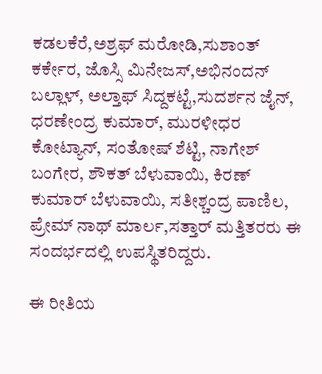ಕಡಲಕೆರೆ,ಅಶ್ರಫ್ ಮರೋಡಿ,ಸುಶಾಂತ್ ಕರ್ಕೇರ, ಜೊಸ್ಸಿ ಮಿನೇಜಸ್,ಅಭಿನಂದನ್ ಬಲ್ಲಾಳ್, ಅಲ್ತಾಫ್ ಸಿದ್ದಕಟ್ಟೆ,ಸುದರ್ಶನ ಜೈನ್, ಧರಣೇಂದ್ರ ಕುಮಾರ್, ಮುರಳೀಧರ ಕೋಟ್ಯಾನ್, ಸಂತೋಷ್ ಶೆಟ್ಟಿ, ನಾಗೇಶ್ ಬಂಗೇರ, ಶೌಕತ್ ಬೆಳುವಾಯಿ, ಕಿರಣ್ ಕುಮಾರ್ ಬೆಳುವಾಯಿ, ಸತೀಶ್ಚಂದ್ರ ಪಾಣಿಲ, ಪ್ರೇಮ್ ನಾಥ್ ಮಾರ್ಲ,ಸತ್ತಾರ್ ಮತ್ತಿತರರು ಈ ಸಂದರ್ಭದಲ್ಲಿ ಉಪಸ್ಥಿತರಿದ್ದರು.

ಈ ರೀತಿಯ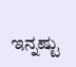ಇನ್ನಷ್ಟು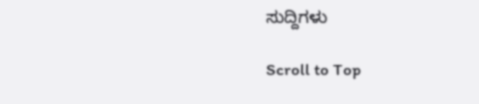ಸುದ್ದಿಗಳು

Scroll to Top